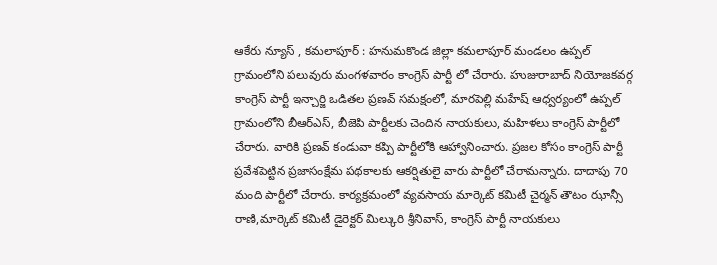ఆకేరు న్యూస్ , కమలాపూర్ : హనుమకొండ జిల్లా కమలాపూర్ మండలం ఉప్పల్ గ్రామంలోని పలువురు మంగళవారం కాంగ్రెస్ పార్టీ లో చేరారు. హుజురాబాద్ నియోజకవర్గ కాంగ్రెస్ పార్టీ ఇన్చార్జి ఒడితల ప్రణవ్ సమక్షంలో, మారపెల్లి మహేష్ ఆధ్వర్యంలో ఉప్పల్ గ్రామంలోని బీఆర్ఎస్, బీజెపి పార్టీలకు చెందిన నాయకులు, మహిళలు కాంగ్రెస్ పార్టీలో చేరారు. వారికి ప్రణవ్ కండువా కప్పి పార్టీలోకి ఆహ్వానించారు. ప్రజల కోసం కాంగ్రెస్ పార్టీ ప్రవేశపెట్టిన ప్రజాసంక్షేమ పథకాలకు ఆకర్షితులై వారు పార్టీలో చేరామన్నారు. దాదాపు 70 మంది పార్టీలో చేరారు. కార్యక్రమంలో వ్యవసాయ మార్కెట్ కమిటీ చైర్మన్ తౌటం ఝాన్సీ రాణి,మార్కెట్ కమిటీ డైరెక్టర్ మిల్కురి శ్రీనివాస్, కాంగ్రెస్ పార్టీ నాయకులు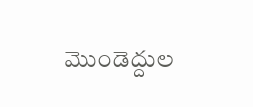మొండెద్దుల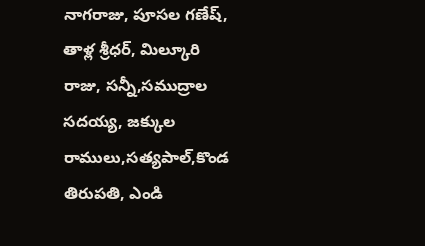నాగరాజు, పూసల గణేష్, తాళ్ల శ్రీధర్, మిల్కూరి రాజు, సన్నీ,సముద్రాల సదయ్య, జక్కుల రాములు,సత్యపాల్,కొండ తిరుపతి, ఎండి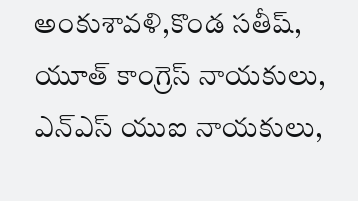అంకుశావళి,కొండ సతీష్, యూత్ కాంగ్రెస్ నాయకులు, ఎన్ఎస్ యుఐ నాయకులు,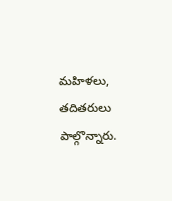మహిళలు, తదితరులు పాల్గొన్నారు.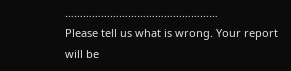……………………………………………
Please tell us what is wrong. Your report will be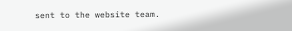sent to the website team.